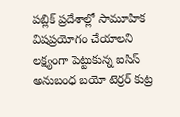పబ్లిక్ ప్రదేశాల్లో సామూహిక విషప్రయోగం చేయాలని లక్ష్యంగా పెట్టుకున్న ఐసిస్ అనుబంధ బయో టెర్రర్ కుట్ర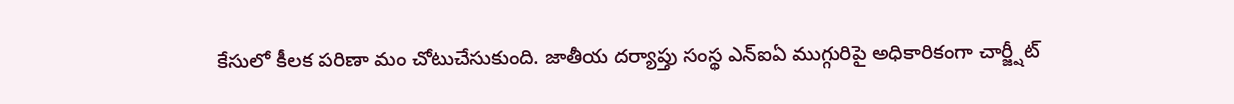కేసులో కీలక పరిణా మం చోటుచేసుకుంది. జాతీయ దర్యాప్తు సంస్థ ఎన్ఐఏ ముగ్గురిపై అధికారికంగా చార్జ్షీట్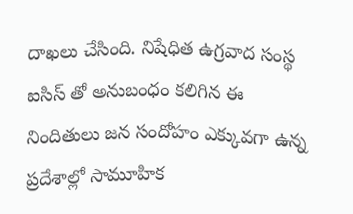దాఖలు చేసింది. నిషేధిత ఉగ్రవాద సంస్థ ఐసిస్ తో అనుబంధం కలిగిన ఈ నిందితులు జన సందోహం ఎక్కువగా ఉన్న ప్రదేశాల్లో సామూహిక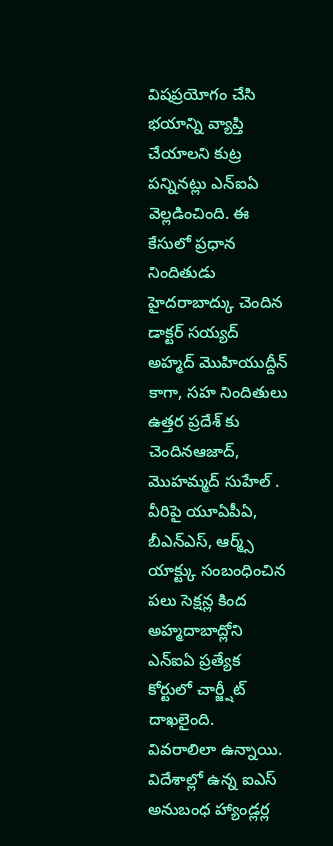విషప్రయోగం చేసి భయాన్ని వ్యాప్తి చేయాలని కుట్ర పన్నినట్లు ఎన్ఐఏ వెల్లడించింది. ఈ కేసులో ప్రధాన నిందితుడు హైదరాబాద్కు చెందిన డాక్టర్ సయ్యద్ అహ్మద్ మొహియుద్దీన్ కాగా, సహ నిందితులు ఉత్తర ప్రదేశ్ కు చెందినఆజాద్, మొహమ్మద్ సుహేల్ . వీరిపై యూఏపీఏ, బీఎన్ఎస్, ఆర్మ్స్ యాక్ట్కు సంబంధించిన పలు సెక్షన్ల కింద అహ్మదాబాద్లోని ఎన్ఐఏ ప్రత్యేక కోర్టులో చార్జ్షీట్ దాఖలైంది.
వివరాలిలా ఉన్నాయి. విదేశాల్లో ఉన్న ఐఎస్ అనుబంధ హ్యాండ్లర్ల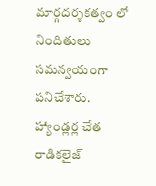మార్గదర్శకత్వం లో నిందితులు సమన్వయంగా పనిచేశారు. హ్యాండ్లర్ల చేత రాడికలైజ్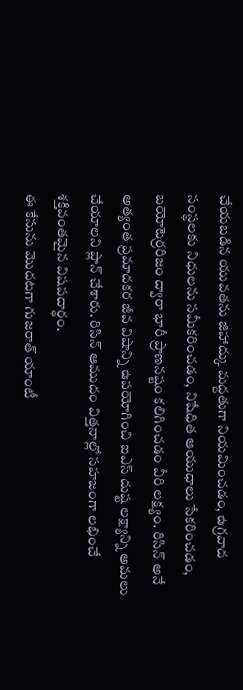చేయబడిన యువతను జిహాద్కు మద్దతుగా నియమించడం, ఉగ్రవాద సంస్థలకు నిధులను సమీకరించడం, నిషేధిత ఆయుధాలు సేకరించడం, బయోటెర్రరిజం ద్వారా భారీ ప్రాణనష్టం కలిగించడం వీరి లక్ష్యం. రిసిన్ అనే అత్యంత ప్రమాదకర జీవ విషాన్ని ఉపయోగించి ఐఎస్ దుష్ట లక్ష్యాన్ని అమలు చేయాలని ప్లాన్ చేశారు. రిసిన్ ఆముదం విత్తనాల్లో సహజంగా లభించే శక్తివంతమైన విషపదార్థం.
ఈ కేసును మొదటగా గుజరాత్ యాంటీ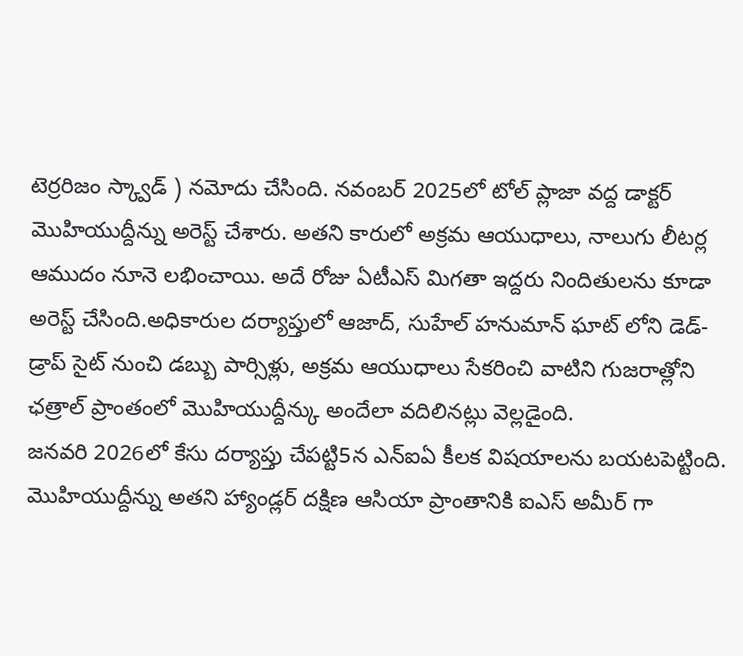టెర్రరిజం స్క్వాడ్ ) నమోదు చేసింది. నవంబర్ 2025లో టోల్ ప్లాజా వద్ద డాక్టర్ మొహియుద్దీన్ను అరెస్ట్ చేశారు. అతని కారులో అక్రమ ఆయుధాలు, నాలుగు లీటర్ల ఆముదం నూనె లభించాయి. అదే రోజు ఏటీఎస్ మిగతా ఇద్దరు నిందితులను కూడా అరెస్ట్ చేసింది.అధికారుల దర్యాప్తులో ఆజాద్, సుహేల్ హనుమాన్ ఘాట్ లోని డెడ్-డ్రాప్ సైట్ నుంచి డబ్బు పార్సిళ్లు, అక్రమ ఆయుధాలు సేకరించి వాటిని గుజరాత్లోని ఛత్రాల్ ప్రాంతంలో మొహియుద్దీన్కు అందేలా వదిలినట్లు వెల్లడైంది.
జనవరి 2026లో కేసు దర్యాప్తు చేపట్టి5న ఎన్ఐఏ కీలక విషయాలను బయటపెట్టింది. మొహియుద్దీన్ను అతని హ్యాండ్లర్ దక్షిణ ఆసియా ప్రాంతానికి ఐఎస్ అమీర్ గా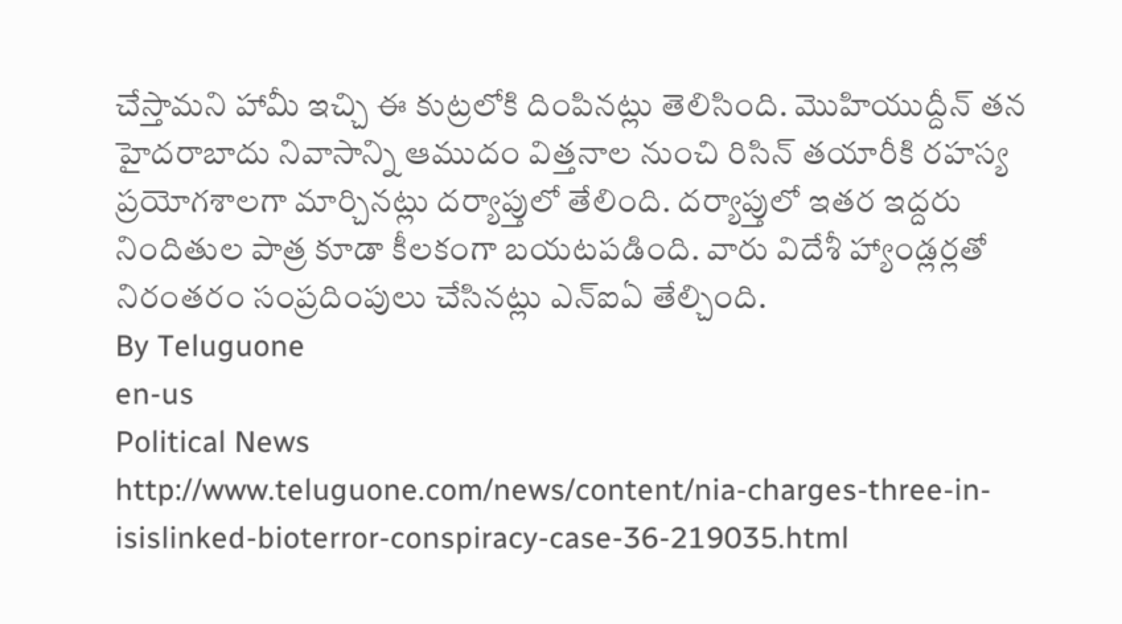చేస్తామని హామీ ఇచ్చి ఈ కుట్రలోకి దింపినట్లు తెలిసింది. మొహియుద్దీన్ తన హైదరాబాదు నివాసాన్ని ఆముదం విత్తనాల నుంచి రిసిన్ తయారీకి రహస్య ప్రయోగశాలగా మార్చినట్లు దర్యాప్తులో తేలింది. దర్యాప్తులో ఇతర ఇద్దరు నిందితుల పాత్ర కూడా కీలకంగా బయటపడింది. వారు విదేశీ హ్యాండ్లర్లతో నిరంతరం సంప్రదింపులు చేసినట్లు ఎన్ఐఏ తేల్చింది.
By Teluguone
en-us
Political News
http://www.teluguone.com/news/content/nia-charges-three-in-isislinked-bioterror-conspiracy-case-36-219035.html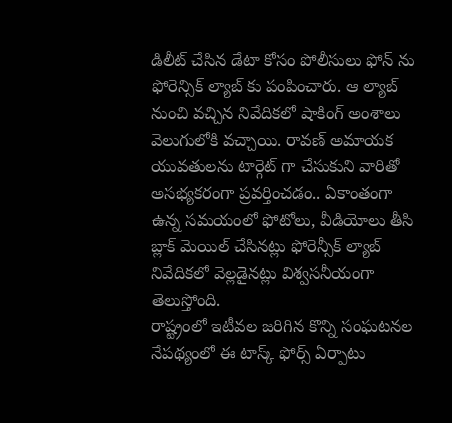డిలీట్ చేసిన డేటా కోసం పోలీసులు ఫోన్ ను ఫోరెన్సిక్ ల్యాబ్ కు పంపించారు. ఆ ల్యాబ్ నుంచి వచ్చిన నివేదికలో షాకింగ్ అంశాలు వెలుగులోకి వచ్చాయి. రావణ్ అమాయక యువతులను టార్గెట్ గా చేసుకుని వారితో అసభ్యకరంగా ప్రవర్తించడం.. ఏకాంతంగా ఉన్న సమయంలో ఫోటోలు, వీడియోలు తీసి బ్లాక్ మెయిల్ చేసినట్లు ఫోరెన్సీక్ ల్యాబ్ నివేదికలో వెల్లడైనట్లు విశ్వసనీయంగా తెలుస్తోంది.
రాష్ట్రంలో ఇటీవల జరిగిన కొన్ని సంఘటనల నేపథ్యంలో ఈ టాస్క్ ఫోర్స్ ఏర్పాటు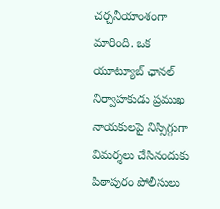చర్చనీయాంశంగా మారింది. ఒక యూట్యూబ్ ఛానల్ నిర్వాహకుడు ప్రముఖ నాయకులపై నిస్సిగ్గుగా విమర్శలు చేసినందుకు పిఠాపురం పోలీసులు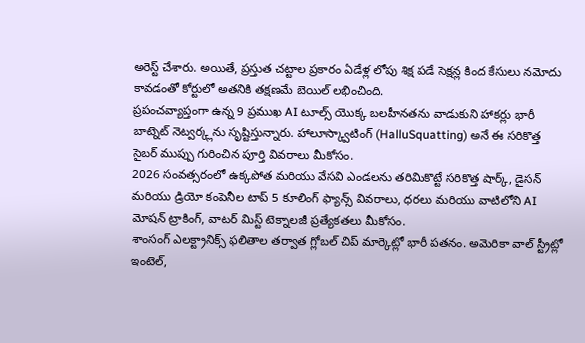అరెస్ట్ చేశారు. అయితే, ప్రస్తుత చట్టాల ప్రకారం ఏడేళ్ల లోపు శిక్ష పడే సెక్షన్ల కింద కేసులు నమోదు కావడంతో కోర్టులో అతనికి తక్షణమే బెయిల్ లభించింది.
ప్రపంచవ్యాప్తంగా ఉన్న 9 ప్రముఖ AI టూల్స్ యొక్క బలహీనతను వాడుకుని హాకర్లు భారీ బాట్నెట్ నెట్వర్క్లను సృష్టిస్తున్నారు. హాలూస్క్వాటింగ్ (HalluSquatting) అనే ఈ సరికొత్త సైబర్ ముప్పు గురించిన పూర్తి వివరాలు మీకోసం.
2026 సంవత్సరంలో ఉక్కపోత మరియు వేసవి ఎండలను తరిమికొట్టే సరికొత్త షార్క్, డైసన్ మరియు డ్రియో కంపెనీల టాప్ 5 కూలింగ్ ఫ్యాన్స్ వివరాలు, ధరలు మరియు వాటిలోని AI మోషన్ ట్రాకింగ్, వాటర్ మిస్ట్ టెక్నాలజీ ప్రత్యేకతలు మీకోసం.
శాంసంగ్ ఎలక్ట్రానిక్స్ ఫలితాల తర్వాత గ్లోబల్ చిప్ మార్కెట్లో భారీ పతనం. అమెరికా వాల్ స్ట్రీట్లో ఇంటెల్,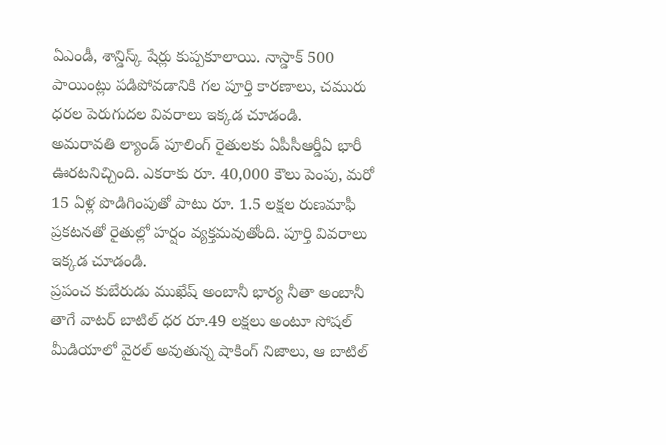ఏఎండీ, శాన్డిస్క్ షేర్లు కుప్పకూలాయి. నాస్డాక్ 500 పాయింట్లు పడిపోవడానికి గల పూర్తి కారణాలు, చమురు ధరల పెరుగుదల వివరాలు ఇక్కడ చూడండి.
అమరావతి ల్యాండ్ పూలింగ్ రైతులకు ఏపీసీఆర్డీఏ భారీ ఊరటనిచ్చింది. ఎకరాకు రూ. 40,000 కౌలు పెంపు, మరో 15 ఏళ్ల పొడిగింపుతో పాటు రూ. 1.5 లక్షల రుణమాఫీ ప్రకటనతో రైతుల్లో హర్షం వ్యక్తమవుతోంది. పూర్తి వివరాలు ఇక్కడ చూడండి.
ప్రపంచ కుబేరుడు ముఖేష్ అంబానీ భార్య నీతా అంబానీ తాగే వాటర్ బాటిల్ ధర రూ.49 లక్షలు అంటూ సోషల్ మీడియాలో వైరల్ అవుతున్న షాకింగ్ నిజాలు, ఆ బాటిల్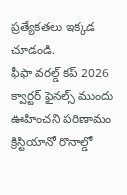ప్రత్యేకతలు ఇక్కడ చూడండి.
ఫీఫా వరల్డ్ కప్ 2026 క్వార్టర్ ఫైనల్స్ ముందు ఊహించని పరిణామం క్రిస్టియానో రొనాల్డో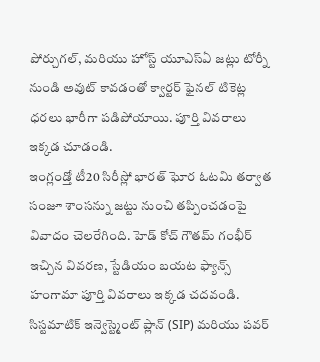పోర్చుగల్, మరియు హోస్ట్ యూఎస్ఏ జట్లు టోర్నీ నుండి అవుట్ కావడంతో క్వార్టర్ ఫైనల్ టికెట్ల ధరలు భారీగా పడిపోయాయి. పూర్తి వివరాలు ఇక్కడ చూడండి.
ఇంగ్లండ్తో టీ20 సిరీస్లో భారత్ ఘోర ఓటమి తర్వాత సంజూ శాంసన్ను జట్టు నుంచి తప్పించడంపై వివాదం చెలరేగింది. హెడ్ కోచ్ గౌతమ్ గంభీర్ ఇచ్చిన వివరణ, స్టేడియం బయట ఫ్యాన్స్ హంగామా పూర్తి వివరాలు ఇక్కడ చదవండి.
సిస్టమాటిక్ ఇన్వెస్ట్మెంట్ ప్లాన్ (SIP) మరియు పవర్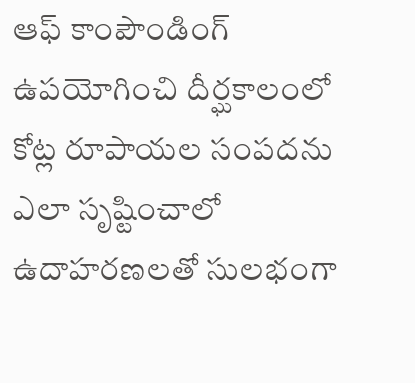ఆఫ్ కాంపౌండింగ్ ఉపయోగించి దీర్ఘకాలంలో కోట్ల రూపాయల సంపదను ఎలా సృష్టించాలో ఉదాహరణలతో సులభంగా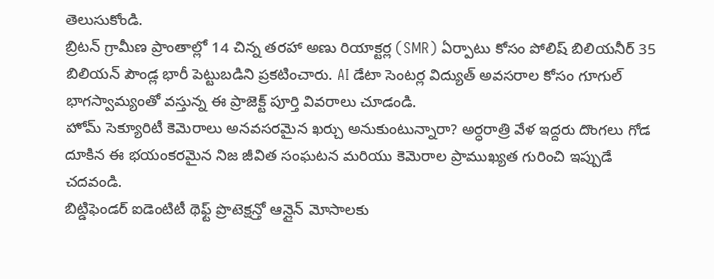తెలుసుకోండి.
బ్రిటన్ గ్రామీణ ప్రాంతాల్లో 14 చిన్న తరహా అణు రియాక్టర్ల (SMR) ఏర్పాటు కోసం పోలిష్ బిలియనీర్ 35 బిలియన్ పౌండ్ల భారీ పెట్టుబడిని ప్రకటించారు. AI డేటా సెంటర్ల విద్యుత్ అవసరాల కోసం గూగుల్ భాగస్వామ్యంతో వస్తున్న ఈ ప్రాజెక్ట్ పూర్తి వివరాలు చూడండి.
హోమ్ సెక్యూరిటీ కెమెరాలు అనవసరమైన ఖర్చు అనుకుంటున్నారా? అర్ధరాత్రి వేళ ఇద్దరు దొంగలు గోడ దూకిన ఈ భయంకరమైన నిజ జీవిత సంఘటన మరియు కెమెరాల ప్రాముఖ్యత గురించి ఇప్పుడే చదవండి.
బిట్డిఫెండర్ ఐడెంటిటీ థెఫ్ట్ ప్రొటెక్షన్తో ఆన్లైన్ మోసాలకు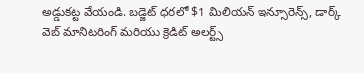అడ్డుకట్ట వేయండి. బడ్జెట్ ధరలో $1 మిలియన్ ఇన్సూరెన్స్, డార్క్ వెబ్ మానిటరింగ్ మరియు క్రెడిట్ అలర్ట్స్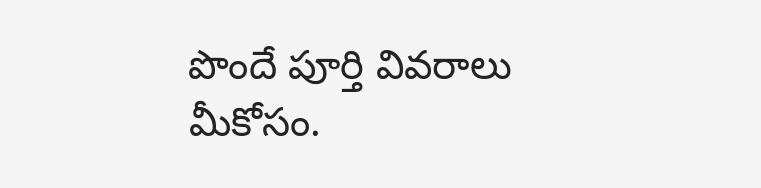పొందే పూర్తి వివరాలు మీకోసం.